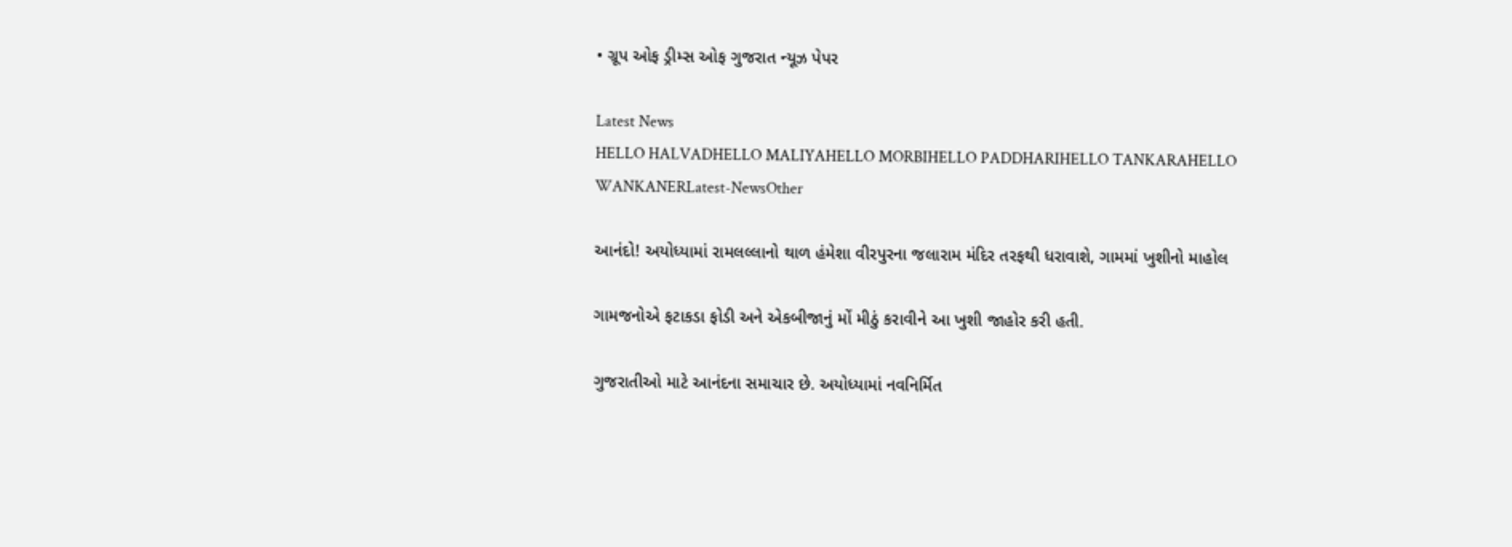• ગ્રૂપ ઓફ ડ્રીમ્સ ઓફ ગુજરાત ન્યૂઝ પેપર

Latest News
HELLO HALVADHELLO MALIYAHELLO MORBIHELLO PADDHARIHELLO TANKARAHELLO WANKANERLatest-NewsOther

આનંદો! અયોધ્યામાં રામલલ્લાનો થાળ હંમેશા વીરપુરના જલારામ મંદિર તરફથી ધરાવાશે, ગામમાં ખુશીનો માહોલ

ગામજનોએ ફટાકડા ફોડી અને એકબીજાનું મોં મીઠું કરાવીને આ ખુશી જાહોર કરી હતી.

ગુજરાતીઓ માટે આનંદના સમાચાર છે. અયોધ્યામાં નવનિર્મિત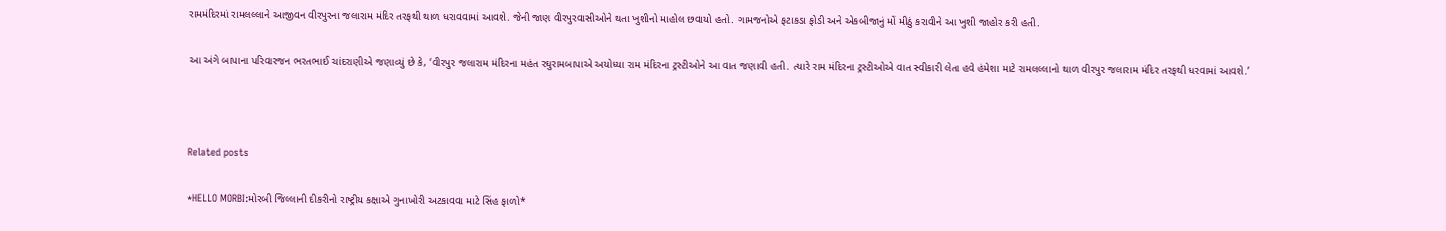રામમંદિરમાં રામલલ્લાને આજીવન વીરપુરના જલારામ મંદિર તરફથી થાળ ધરાવવામાં આવશે. જેની જાણ વીરપુરવાસીઓને થતા ખુશીનો માહોલ છવાયો હતો. ગામજનોએ ફટાકડા ફોડી અને એકબીજાનું મોં મીઠું કરાવીને આ ખુશી જાહોર કરી હતી.

આ અંગે બાપાના પરિવારજન ભરતભાઈ ચાંદરાણીએ જણાવ્યું છે કે, ‘વીરપુર જલારામ મંદિરના મહંત રઘુરામબાપાએ અયોધ્યા રામ મંદિરના ટ્રસ્ટીઓને આ વાત જણાવી હતી. ત્યારે રામ મંદિરના ટ્રસ્ટીઓએ વાત સ્વીકારી લેતા હવે હંમેશા માટે રામલલ્લાનો થાળ વીરપુર જલારામ મંદિર તરફથી ધરવામાં આવશે.’



Related posts

*HELLO MORBI:મોરબી જિલ્લાની દીકરીનો રાષ્ટ્રીય કક્ષાએ ગુનાખોરી અટકાવવા માટે સિંહ ફાળો*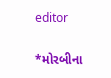editor

*મોરબીના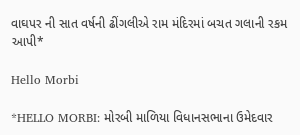વાઘપર ની સાત વર્ષની ઢીંગલીએ રામ મંદિરમાં બચત ગલાની રકમ આપી*

Hello Morbi

*HELLO MORBI: મોરબી માળિયા વિધાનસભાના ઉમેદવાર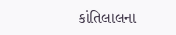કાંતિલાલના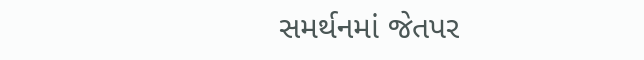સમર્થનમાં જેતપર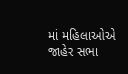માં મહિલાઓએ જાહેર સભા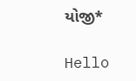યોજી*

Hello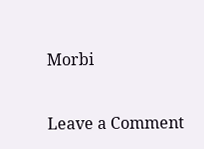Morbi

Leave a Comment